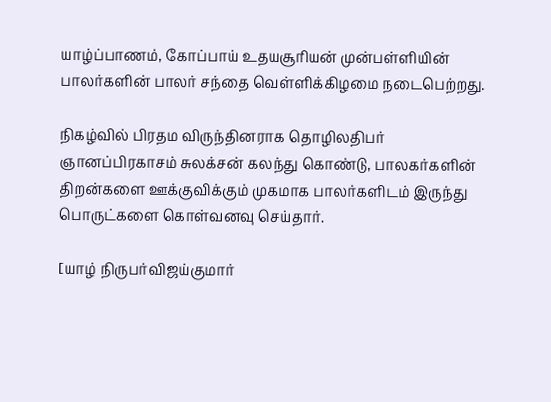யாழ்ப்பாணம், கோப்பாய் உதயசூரியன் முன்பள்ளியின் பாலர்களின் பாலர் சந்தை வெள்ளிக்கிழமை நடைபெற்றது.

நிகழ்வில் பிரதம விருந்தினராக தொழிலதிபர் ஞானப்பிரகாசம் சுலக்சன் கலந்து கொண்டு, பாலகர்களின் திறன்களை ஊக்குவிக்கும் முகமாக பாலர்களிடம் இருந்து பொருட்களை கொள்வனவு செய்தார்.

[யாழ் நிருபர்விஜய்குமார்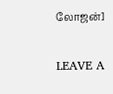லோஜன்]

LEAVE A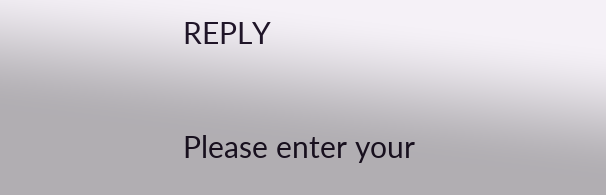REPLY

Please enter your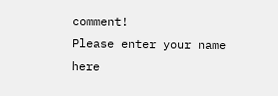comment!
Please enter your name here